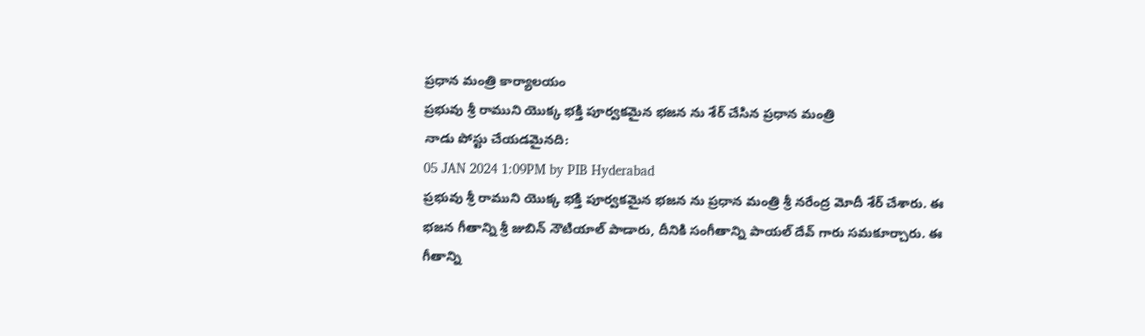ప్రధాన మంత్రి కార్యాలయం
ప్రభువు శ్రీ రాముని యొక్క భక్తి పూర్వకమైన భజన ను శేర్ చేసిన ప్రధాన మంత్రి
నాడు పోస్టు చేయడమైనది:
05 JAN 2024 1:09PM by PIB Hyderabad
ప్రభువు శ్రీ రాముని యొక్క భక్తి పూర్వకమైన భజన ను ప్రధాన మంత్రి శ్రీ నరేంద్ర మోదీ శేర్ చేశారు. ఈ భజన గీతాన్ని శ్రీ జుబిన్ నౌటియాల్ పాడారు, దీనికి సంగీతాన్ని పాయల్ దేవ్ గారు సమకూర్చారు. ఈ గీతాన్ని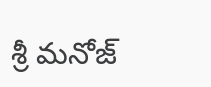శ్రీ మనోజ్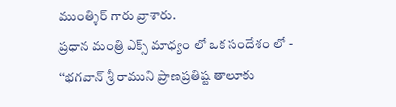ముంత్శిర్ గారు వ్రాశారు.
ప్రధాన మంత్రి ఎక్స్ మాధ్యం లో ఒక సందేశం లో -
‘‘భగవాన్ శ్రీ రాముని ప్రాణప్రతిష్ట తాలూకు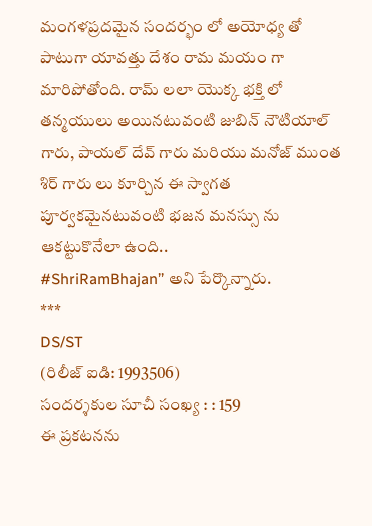మంగళప్రదమైన సందర్భం లో అయోధ్య తో పాటుగా యావత్తు దేశం రామ మయం గా మారిపోతోంది. రామ్ లలా యొక్క భక్తి లో తన్మయులు అయినటువంటి జుబిన్ నౌటియాల్ గారు, పాయల్ దేవ్ గారు మరియు మనోజ్ ముంత శిర్ గారు లు కూర్చిన ఈ స్వాగత పూర్వకమైనటువంటి భజన మనస్సు ను ఆకట్టుకొనేలా ఉంది..
#ShriRamBhajan’’ అని పేర్కొన్నారు.
***
DS/ST
(రిలీజ్ ఐడి: 1993506)
సందర్శకుల సూచీ సంఖ్య : : 159
ఈ ప్రకటనను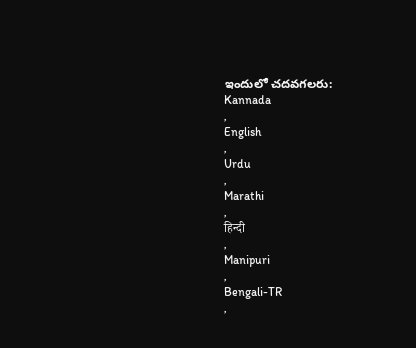ఇందులో చదవగలరు:
Kannada
,
English
,
Urdu
,
Marathi
,
हिन्दी
,
Manipuri
,
Bengali-TR
,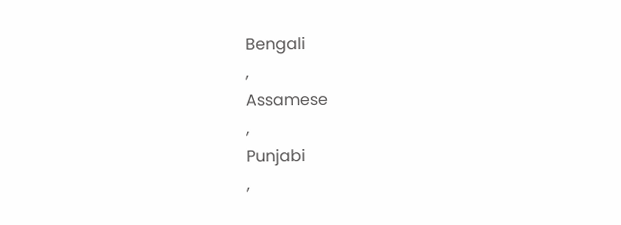Bengali
,
Assamese
,
Punjabi
,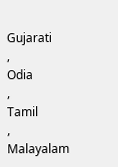Gujarati
,
Odia
,
Tamil
,
Malayalam